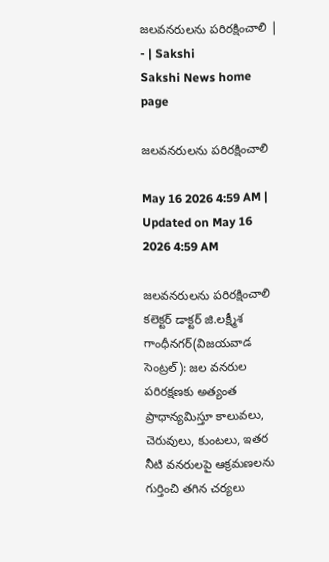జలవనరులను పరిరక్షించాలి | - | Sakshi
Sakshi News home page

జలవనరులను పరిరక్షించాలి

May 16 2026 4:59 AM | Updated on May 16 2026 4:59 AM

జలవనరులను పరిరక్షించాలి కలెక్టర్‌ డాక్టర్‌ జి.లక్ష్మీశ గాంధీనగర్‌(విజయవాడ సెంట్రల్‌): జల వనరుల పరిరక్షణకు అత్యంత ప్రాధాన్యమిస్తూ కాలువలు, చెరువులు, కుంటలు, ఇతర నీటి వనరులపై ఆక్రమణలను గుర్తించి తగిన చర్యలు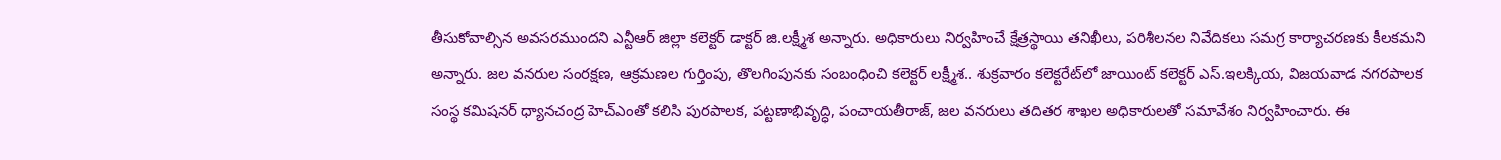తీసుకోవాల్సిన అవసరముందని ఎన్టీఆర్‌ జిల్లా కలెక్టర్‌ డాక్టర్‌ జి.లక్ష్మీశ అన్నారు. అధికారులు నిర్వహించే క్షేత్రస్థాయి తనిఖీలు, పరిశీలనల నివేదికలు సమగ్ర కార్యాచరణకు కీలకమని అన్నారు. జల వనరుల సంరక్షణ, ఆక్రమణల గుర్తింపు, తొలగింపునకు సంబంధించి కలెక్టర్‌ లక్ష్మీశ.. శుక్రవారం కలెక్టరేట్‌లో జాయింట్‌ కలెక్టర్‌ ఎస్‌.ఇలక్కియ, విజయవాడ నగరపాలక సంస్థ కమిషనర్‌ ధ్యానచంద్ర హెచ్‌ఎంతో కలిసి పురపాలక, పట్టణాభివృద్ధి, పంచాయతీరాజ్‌, జల వనరులు తదితర శాఖల అధికారులతో సమావేశం నిర్వహించారు. ఈ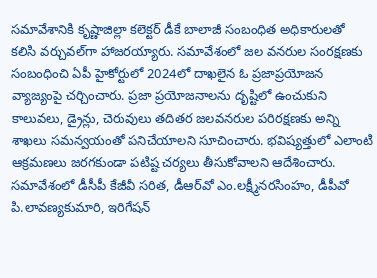సమావేశానికి కృష్ణాజిల్లా కలెక్టర్‌ డీకే బాలాజీ సంబంధిత అధికారులతో కలిసి వర్చువల్‌గా హాజరయ్యారు. సమావేశంలో జల వనరుల సంరక్షణకు సంబంధించి ఏపీ హైకోర్టులో 2024లో దాఖలైన ఓ ప్రజాప్రయోజన వ్యాజ్యంపై చర్చించారు. ప్రజా ప్రయోజనాలను దృష్టిలో ఉంచుకుని కాలువలు, డ్రైన్లు, చెరువులు తదితర జలవనరుల పరిరక్షణకు అన్ని శాఖలు సమన్వయంతో పనిచేయాలని సూచించారు. భవిష్యత్తులో ఎలాంటి ఆక్రమణలు జరగకుండా పటిష్ట చర్యలు తీసుకోవాలని ఆదేశించారు. సమావేశంలో డీసీపీ కేజీవీ సరిత, డీఆర్‌వో ఎం.లక్ష్మీనరసింహం, డీపీవో పి.లావణ్యకుమారి, ఇరిగేషన్‌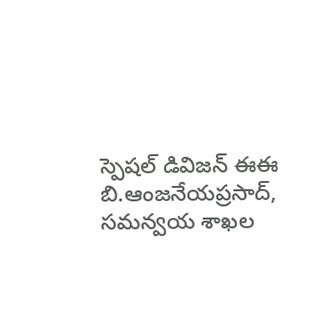స్పెషల్‌ డివిజన్‌ ఈఈ బి.ఆంజనేయప్రసాద్‌, సమన్వయ శాఖల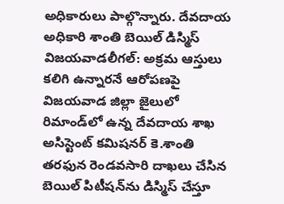అధికారులు పాల్గొన్నారు. దేవదాయ అధికారి శాంతి బెయిల్‌ డిస్మిస్‌ విజయవాడలీగల్‌: అక్రమ ఆస్తులు కలిగి ఉన్నారనే ఆరోపణపై విజయవాడ జిల్లా జైలులో రిమాండ్‌లో ఉన్న దేవదాయ శాఖ అసిస్టెంట్‌ కమిషనర్‌ కె.శాంతి తరఫున రెండవసారి దాఖలు చేసిన బెయిల్‌ పిటీషన్‌ను డిస్మిస్‌ చేస్తూ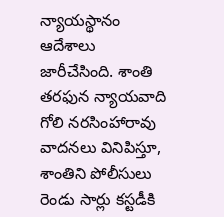న్యాయస్థానం ఆదేశాలు జారీచేసింది. శాంతి తరఫున న్యాయవాది గోలి నరసింహారావు వాదనలు వినిపిస్తూ, శాంతిని పోలీసులు రెండు సార్లు కస్టడీకి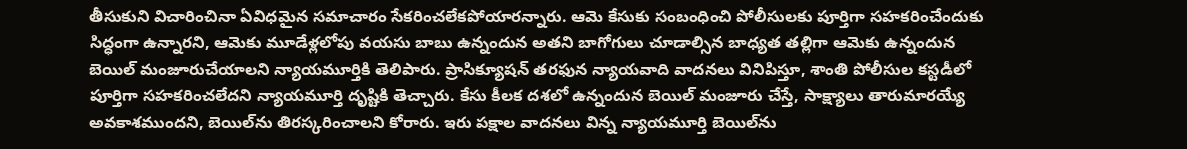తీసుకుని విచారించినా ఏవిధమైన సమాచారం సేకరించలేకపోయారన్నారు. ఆమె కేసుకు సంబంధించి పోలీసులకు పూర్తిగా సహకరించేందుకు సిద్ధంగా ఉన్నారని, ఆమెకు మూడేళ్లలోపు వయసు బాబు ఉన్నందున అతని బాగోగులు చూడాల్సిన బాధ్యత తల్లిగా ఆమెకు ఉన్నందున బెయిల్‌ మంజూరుచేయాలని న్యాయమూర్తికి తెలిపారు. ప్రాసిక్యూషన్‌ తరఫున న్యాయవాది వాదనలు వినిపిస్తూ, శాంతి పోలీసుల కస్టడీలో పూర్తిగా సహకరించలేదని న్యాయమూర్తి దృష్టికి తెచ్చారు. కేసు కీలక దశలో ఉన్నందున బెయిల్‌ మంజూరు చేస్తే, సాక్ష్యాలు తారుమారయ్యే అవకాశముందని, బెయిల్‌ను తిరస్కరించాలని కోరారు. ఇరు పక్షాల వాదనలు విన్న న్యాయమూర్తి బెయిల్‌ను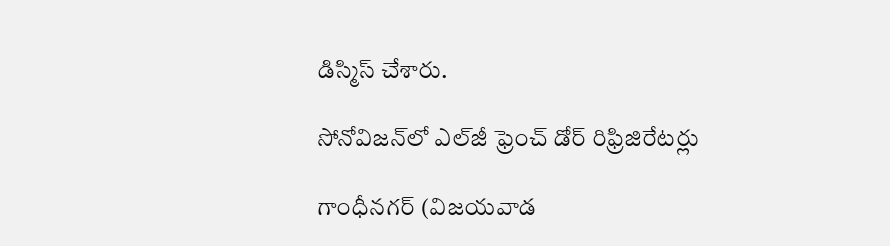డిస్మిస్‌ చేశారు.

సోనోవిజన్‌లో ఎల్‌జీ ఫ్రెంచ్‌ డోర్‌ రిఫ్రిజిరేటర్లు

గాంధీనగర్‌ (విజయవాడ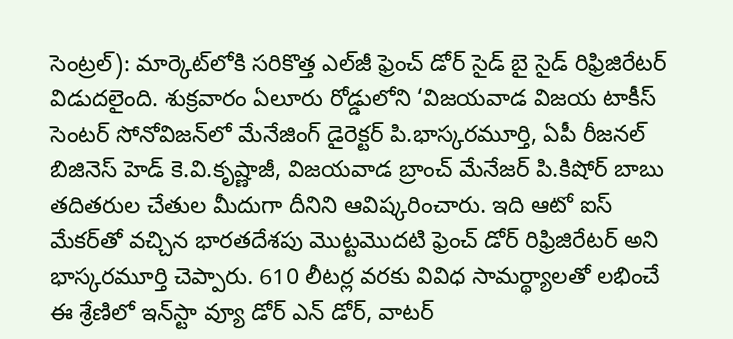సెంట్రల్‌): మార్కెట్‌లోకి సరికొత్త ఎల్‌జీ ఫ్రెంచ్‌ డోర్‌ సైడ్‌ బై సైడ్‌ రిఫ్రిజిరేటర్‌ విడుదలైంది. శుక్రవారం ఏలూరు రోడ్డులోని ‘విజయవాడ విజయ టాకీస్‌ సెంటర్‌ సోనోవిజన్‌లో మేనేజింగ్‌ డైరెక్టర్‌ పి.భాస్కరమూర్తి, ఏపీ రీజనల్‌ బిజినెస్‌ హెడ్‌ కె.వి.కృష్ణాజీ, విజయవాడ బ్రాంచ్‌ మేనేజర్‌ పి.కిషోర్‌ బాబు తదితరుల చేతుల మీదుగా దీనిని ఆవిష్కరించారు. ఇది ఆటో ఐస్‌ మేకర్‌తో వచ్చిన భారతదేశపు మొట్టమొదటి ఫ్రెంచ్‌ డోర్‌ రిఫ్రిజిరేటర్‌ అని భాస్కరమూర్తి చెప్పారు. 610 లీటర్ల వరకు వివిధ సామర్థ్యాలతో లభించే ఈ శ్రేణిలో ఇన్‌స్టా వ్యూ డోర్‌ ఎన్‌ డోర్‌, వాటర్‌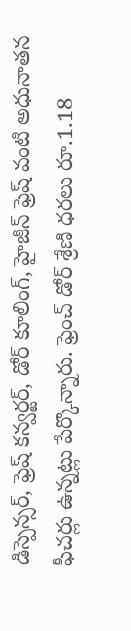డిస్పెన్సర్‌, ఫ్రెష్‌ కన్వర్టర్‌, డోర్‌ కూలింగ్‌, హైజీన్‌ ఫ్రెష్‌ వంటి అధునాతన ఫీచర్లు ఉన్నట్లు పేర్కొన్నారు. ఫ్రెంచ్‌ డోర్‌ శ్రేణి ధరలు రూ.1.18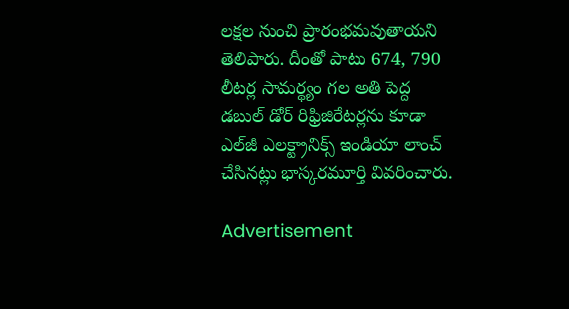లక్షల నుంచి ప్రారంభమవుతాయని తెలిపారు. దీంతో పాటు 674, 790 లీటర్ల సామర్థ్యం గల అతి పెద్ద డబుల్‌ డోర్‌ రిఫ్రిజిరేటర్లను కూడా ఎల్‌జీ ఎలక్ట్రానిక్స్‌ ఇండియా లాంచ్‌ చేసినట్లు భాస్కరమూర్తి వివరించారు.

Advertisement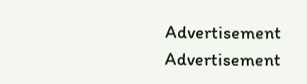Advertisement
Advertisement